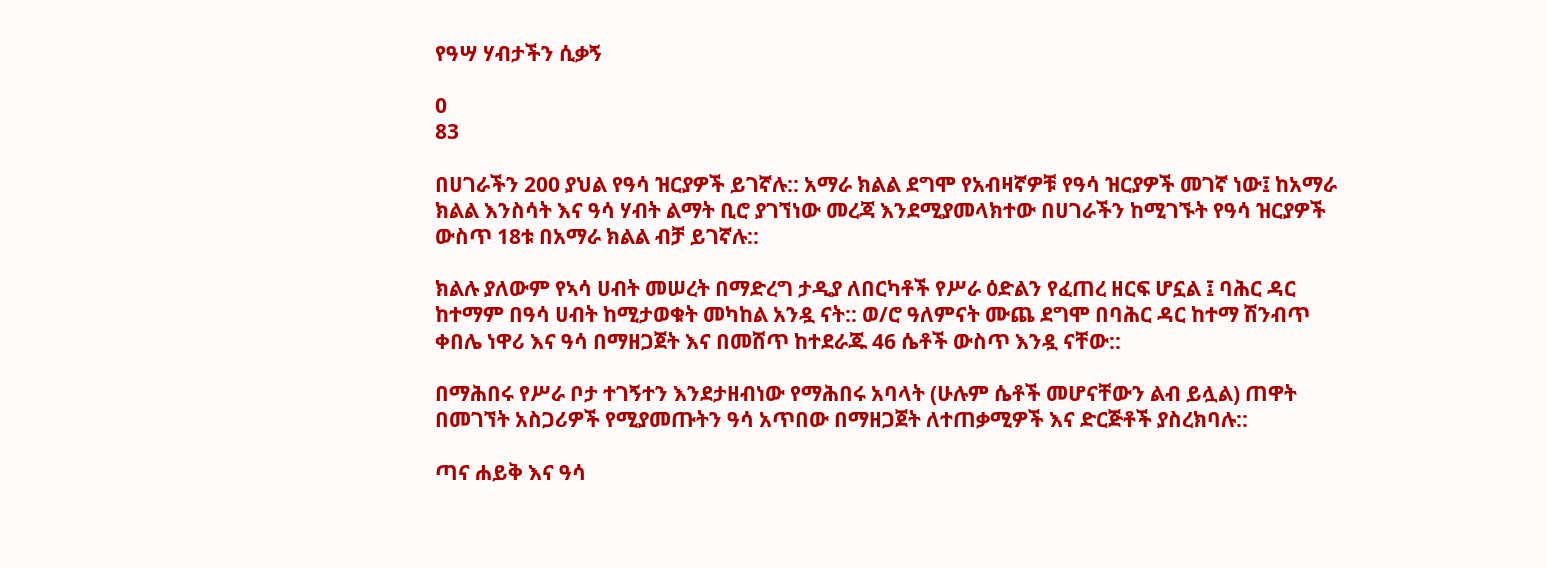የዓሣ ሃብታችን ሲቃኝ

0
83

በሀገራችን 200 ያህል የዓሳ ዝርያዎች ይገኛሉ:: አማራ ክልል ደግሞ የአብዛኛዎቹ የዓሳ ዝርያዎች መገኛ ነው፤ ከአማራ ክልል እንስሳት እና ዓሳ ሃብት ልማት ቢሮ ያገኘነው መረጃ እንደሚያመላክተው በሀገራችን ከሚገኙት የዓሳ ዝርያዎች ውስጥ 18ቱ በአማራ ክልል ብቻ ይገኛሉ::

ክልሉ ያለውም የኣሳ ሀብት መሠረት በማድረግ ታዲያ ለበርካቶች የሥራ ዕድልን የፈጠረ ዘርፍ ሆኗል ፤ ባሕር ዳር ከተማም በዓሳ ሀብት ከሚታወቁት መካከል አንዷ ናት:: ወ/ሮ ዓለምናት ሙጨ ደግሞ በባሕር ዳር ከተማ ሽንብጥ ቀበሌ ነዋሪ እና ዓሳ በማዘጋጀት እና በመሸጥ ከተደራጁ 46 ሴቶች ውስጥ እንዷ ናቸው::

በማሕበሩ የሥራ ቦታ ተገኝተን እንደታዘብነው የማሕበሩ አባላት (ሁሉም ሴቶች መሆናቸውን ልብ ይሏል) ጠዋት በመገኘት አስጋሪዎች የሚያመጡትን ዓሳ አጥበው በማዘጋጀት ለተጠቃሚዎች እና ድርጅቶች ያስረክባሉ::

ጣና ሐይቅ እና ዓሳ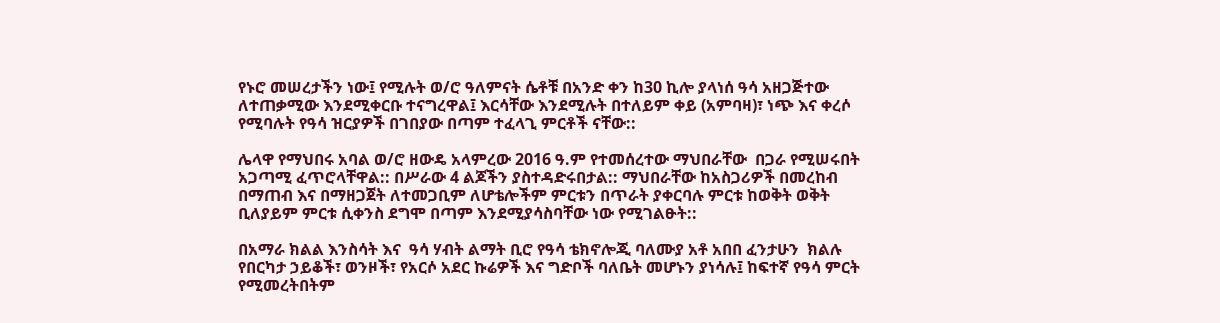የኑሮ መሠረታችን ነው፤ የሚሉት ወ/ሮ ዓለምናት ሴቶቹ በአንድ ቀን ከ30 ኪሎ ያላነሰ ዓሳ አዘጋጅተው ለተጠቃሚው እንደሚቀርቡ ተናግረዋል፤ እርሳቸው እንደሚሉት በተለይም ቀይ (አምባዛ)፣ ነጭ እና ቀረሶ የሚባሉት የዓሳ ዝርያዎች በገበያው በጣም ተፈላጊ ምርቶች ናቸው::

ሌላዋ የማህበሩ አባል ወ/ሮ ዘውዴ አላምረው 2016 ዓ.ም የተመሰረተው ማህበራቸው  በጋራ የሚሠሩበት አጋጣሚ ፈጥሮላቸዋል:: በሥራው 4 ልጆችን ያስተዳድሩበታል:: ማህበራቸው ከአስጋሪዎች በመረከብ በማጠብ እና በማዘጋጀት ለተመጋቢም ለሆቴሎችም ምርቱን በጥራት ያቀርባሉ ምርቱ ከወቅት ወቅት ቢለያይም ምርቱ ሲቀንስ ደግሞ በጣም እንደሚያሳስባቸው ነው የሚገልፁት::

በአማራ ክልል እንስሳት እና  ዓሳ ሃብት ልማት ቢሮ የዓሳ ቴክኖሎጂ ባለሙያ አቶ አበበ ፈንታሁን  ክልሉ የበርካታ ኃይቆች፣ ወንዞች፣ የአርሶ አደር ኩሬዎች እና ግድቦች ባለቤት መሆኑን ያነሳሉ፤ ከፍተኛ የዓሳ ምርት የሚመረትበትም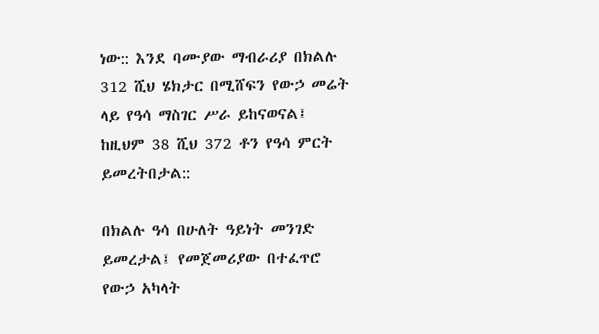ነው:: እንደ ባሙያው ማብራሪያ በክልሉ 312 ሺህ ሄክታር በሚሸፍን የውኃ መሬት ላይ የዓሳ ማስገር ሥራ ይከናወናል፤ ከዚህም 38 ሺህ 372 ቶን የዓሳ ምርት ይመረትበታል::

በክልሉ ዓሳ በሁለት ዓይነት መንገድ ይመረታል፤ የመጀመሪያው በተፈጥሮ የውኃ አካላት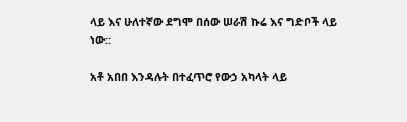ላይ እና ሁለተኛው ደግሞ በሰው ሠራሽ ኩሬ እና ግድቦች ላይ ነው::

አቶ አበበ እንዳሉት በተፈጥሮ የውኃ አካላት ላይ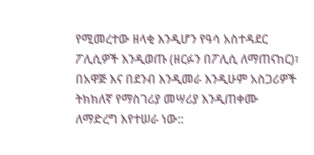የሚመረተው ዘላቂ እንዲሆን የዓሳ አስተዳደር ፖሊሲዎች እንዲወጡ (ዘርፉን በፖሊሲ ለማጠናከር)፣ በአዋጅ እና በደንብ እንዲመራ እንዲሁም አስጋሪዎች ትክክለኛ የማስገሪያ መሣሪያ እንዲጠቀሙ ለማድረግ እየተሠራ ነው::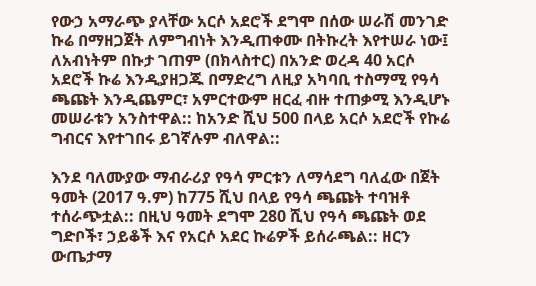የውኃ አማራጭ ያላቸው አርሶ አደሮች ደግሞ በሰው ሠራሽ መንገድ ኩሬ በማዘጋጀት ለምግብነት እንዲጠቀሙ በትኩረት እየተሠራ ነው፤ ለአብነትም በኩታ ገጠም (በክላስተር) በአንድ ወረዳ 40 አርሶ አደሮች ኩሬ እንዲያዘጋጁ በማድረግ ለዚያ አካባቢ ተስማሚ የዓሳ ጫጩት እንዲጨምር፣ አምርተውም ዘርፈ ብዙ ተጠቃሚ እንዲሆኑ መሠራቱን አንስተዋል:: ከአንድ ሺህ 500 በላይ አርሶ አደሮች የኩሬ ግብርና እየተገበሩ ይገኛሉም ብለዋል::

እንደ ባለሙያው ማብራሪያ የዓሳ ምርቱን ለማሳደግ ባለፈው በጀት ዓመት (2017 ዓ.ም) ከ775 ሺህ በላይ የዓሳ ጫጩት ተባዝቶ ተሰራጭቷል:: በዚህ ዓመት ደግሞ 280 ሺህ የዓሳ ጫጩት ወደ ግድቦች፣ ኃይቆች እና የአርሶ አደር ኩሬዎች ይሰራጫል:: ዘርን ውጤታማ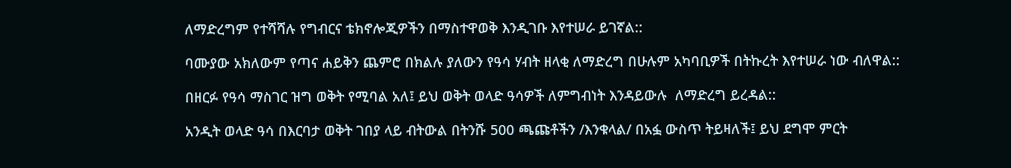ለማድረግም የተሻሻሉ የግብርና ቴክኖሎጂዎችን በማስተዋወቅ እንዲገቡ እየተሠራ ይገኛል::

ባሙያው አክለውም የጣና ሐይቅን ጨምሮ በክልሉ ያለውን የዓሳ ሃብት ዘላቂ ለማድረግ በሁሉም አካባቢዎች በትኩረት እየተሠራ ነው ብለዋል::

በዘርፉ የዓሳ ማስገር ዝግ ወቅት የሚባል አለ፤ ይህ ወቅት ወላድ ዓሳዎች ለምግብነት እንዳይውሉ  ለማድረግ ይረዳል::

አንዲት ወላድ ዓሳ በእርባታ ወቅት ገበያ ላይ ብትውል በትንሹ 500 ጫጩቶችን /እንቁላል/ በአፏ ውስጥ ትይዛለች፤ ይህ ደግሞ ምርት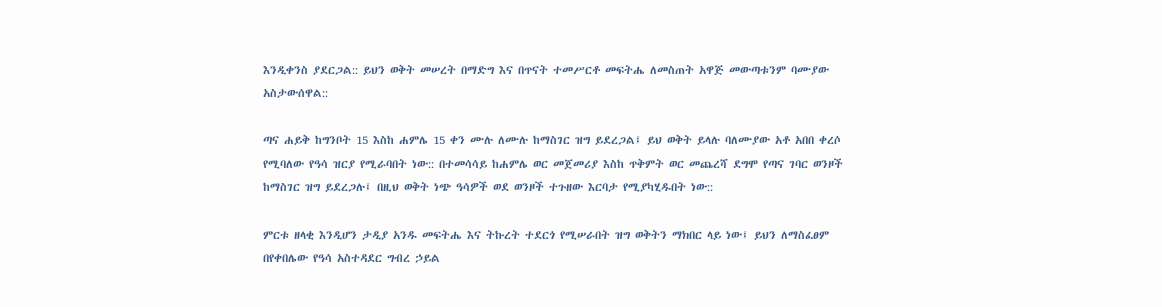እንዲቀንስ ያደርጋል:: ይህን ወቅት መሠረት በማድግ እና በጥናት ተመሥርቶ መፍትሔ ለመስጠት አዋጅ መውጣቱንም ባሙያው አስታውሰዋል::

ጣና ሐይቅ ከግንቦት 15 እስከ ሐምሌ 15 ቀን ሙሉ ለሙሉ ከማስገር ዝግ ይደረጋል፤ ይህ ወቅት ይላሉ ባለሙያው አቶ አበበ ቀረሶ የሚባለው የዓሳ ዝርያ የሚራባበት ነው:: በተመሳሳይ ከሐምሌ ወር መጀመሪያ እስከ ጥቅምት ወር መጨረሻ ደግሞ የጣና ገባር ወንዞች ከማስገር ዝግ ይደረጋሉ፤ በዚህ ወቅት ነጭ ዓሳዎች ወደ ወንዞች ተጉዘው እርባታ የሚያካሂዱበት ነው::

ምርቱ ዘላቂ እንዲሆን ታዲያ አንዱ መፍትሔ እና ትኩረት ተደርጎ የሚሠራበት ዝግ ወቅትን ማክበር ላይ ነው፤ ይህን ለማስፈፀም በየቀበሌው የዓሳ አስተዳደር ግብረ ኃይል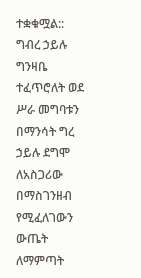ተቋቁሟል:: ግብረ ኃይሉ ግንዛቤ ተፈጥሮለት ወደ ሥራ መግባቱን በማንሳት ግረ ኃይሉ ደግሞ ለአስጋሪው በማስገንዘብ የሚፈለገውን ውጤት ለማምጣት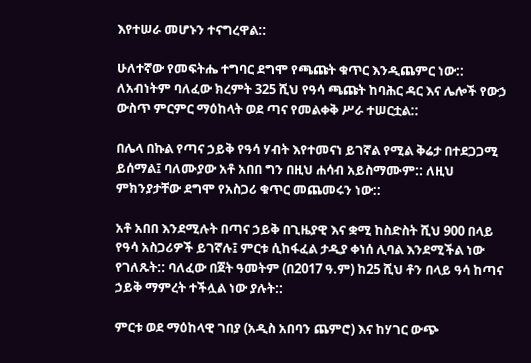እየተሠራ መሆኑን ተናግረዋል::

ሁለተኛው የመፍትሔ ተግባር ደግሞ የጫጩት ቁጥር እንዲጨምር ነው:: ለአብነትም ባለፈው ክረምት 325 ሺህ የዓሳ ጫጩት ከባሕር ዳር እና ሌሎች የውኃ ውስጥ ምርምር ማዕከላት ወደ ጣና የመልቀቅ ሥራ ተሠርቷል::

በሌላ በኩል የጣና ኃይቅ የዓሳ ሃብት እየተመናነ ይገኛል የሚል ቅሬታ በተደጋጋሚ ይሰማል፤ ባለሙያው አቶ አበበ ግን በዚህ ሐሳብ አይስማሙም:: ለዚህ ምክንያታቸው ደግሞ የአስጋሪ ቁጥር መጨመሩን ነው::

አቶ አበበ እንደሚሉት በጣና ኃይቅ በጊዜያዊ እና ቋሚ ከስድስት ሺህ 900 በላይ የዓሳ አስጋሪዎች ይገኛሉ፤ ምርቱ ሲከፋፈል ታዲያ ቀነሰ ሊባል እንደሚችል ነው የገለጹት:: ባለፈው በጀት ዓመትም (በ2017 ዓ.ም) ከ25 ሺህ ቶን በላይ ዓሳ ከጣና ኃይቅ ማምረት ተችሏል ነው ያሉት::

ምርቱ ወደ ማዕከላዊ ገበያ (አዲስ አበባን ጨምሮ) እና ከሃገር ውጭ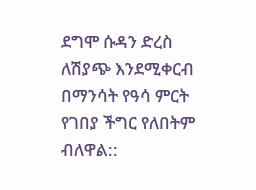ደግሞ ሱዳን ድረስ ለሽያጭ እንደሚቀርብ በማንሳት የዓሳ ምርት የገበያ ችግር የለበትም ብለዋል::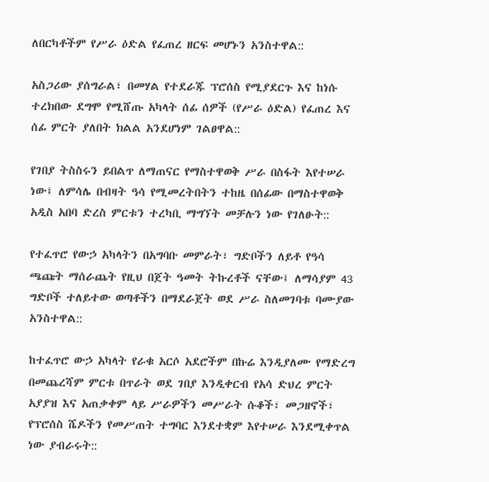ለበርካቶችም የሥራ ዕድል የፈጠረ ዘርፍ መሆኑን አንስተዋል::

አስጋሪው ያሰግራል፣ በመሃል የተደራጁ ፕሮሰስ የሚያደርጉ እና ከነሱ ተረክበው ደግሞ የሚሸጡ አካላት ሰፊ ሰዎች (የሥራ ዕድል) የፈጠረ እና ሰፊ ምርት ያለበት ክልል አንደሆነም ገልፀዋል::

የገበያ ትስስሩን ይበልጥ ለማጠናር የማስተዋወቅ ሥራ በስፋት እየተሠራ ነው፤ ለምሳሌ በብዛት ዓሳ የሚመረትበትን ተከዜ በሰፊው በማስተዋወቅ አዲስ አበባ ድረስ ምርቱን ተረካቢ ማግኘት መቻሉን ነው የገለፁት::

የተፈጥሮ የውኃ አካላትን በአግባቡ መምራት፣ ግድቦችን ለይቶ የዓሳ ጫጩት ማሰራጨት የዚህ በጀት ዓመት ትኩረቶች ናቸው፤ ለማሳያም 43 ግድቦች ተለይተው ወጣቶችን በማደራጀት ወደ ሥራ ስለመገባቱ ባሙያው አንስተዋል::

ከተፈጥሮ ውኃ አካላት የራቁ አርሶ አደሮችም በኩሬ እንዲያለሙ የማድረግ በመጨረሻም ምርቱ በጥራት ወደ ገበያ እንዲቀርብ የአሳ ድህረ ምርት አያያዝ እና አጠቃቀም ላይ ሥራዎችን መሥራት ሱቆች፣ መጋዘኖች፣ የፕሮሰስ ሼዶችን የመሥጠት ተግባር እንደተቋም እየተሠራ እንደሚቀጥል ነው ያብራሩት::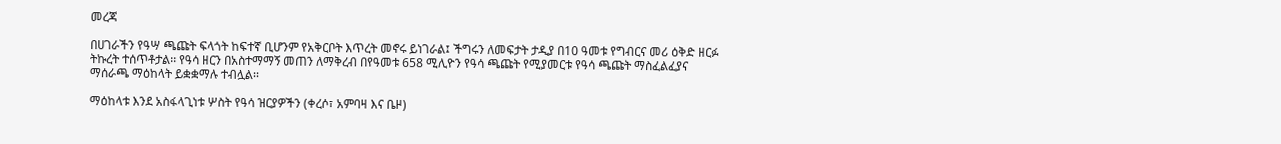መረጃ

በሀገራችን የዓሣ ጫጩት ፍላጎት ከፍተኛ ቢሆንም የአቅርቦት እጥረት መኖሩ ይነገራል፤ ችግሩን ለመፍታት ታዲያ በ10 ዓመቱ የግብርና መሪ ዕቅድ ዘርፉ ትኩረት ተሰጥቶታል፡፡ የዓሳ ዘርን በአስተማማኝ መጠን ለማቅረብ በየዓመቱ 658 ሚሊዮን የዓሳ ጫጩት የሚያመርቱ የዓሳ ጫጩት ማስፈልፈያና ማሰራጫ ማዕከላት ይቋቋማሉ ተብሏል፡፡

ማዕከላቱ እንደ አስፋላጊነቱ ሦስት የዓሳ ዝርያዎችን (ቀረሶ፣ አምባዛ እና ቤዞ)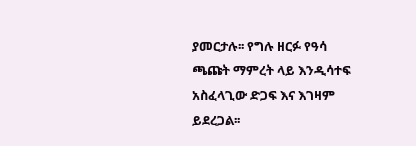ያመርታሉ፡፡ የግሉ ዘርፉ የዓሳ ጫጩት ማምረት ላይ እንዲሳተፍ አስፈላጊው ድጋፍ እና እገዛም ይደረጋል፡፡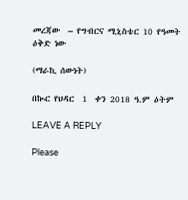መረጃው  – የግብርና ሚኒስቴር 10 የዓመት ዕቅድ ነው

(ማራኪ ሰውነት)

በኲር የህዳር  1  ቀን 2018 ዓ.ም ዕትም

LEAVE A REPLY

Please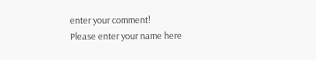enter your comment!
Please enter your name here